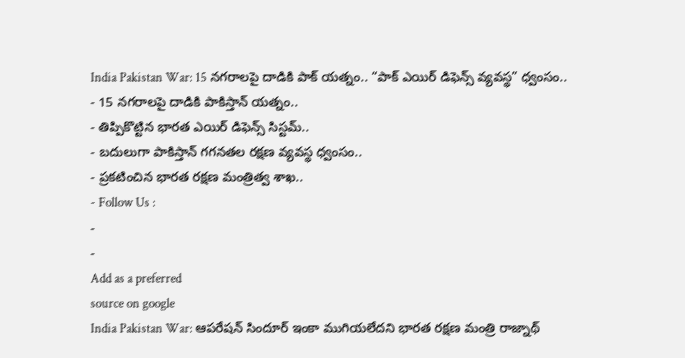India Pakistan War: 15 నగరాలపై దాడికి పాక్ యత్నం.. “పాక్ ఎయిర్ డిఫెన్స్ వ్యవస్థ” ధ్వంసం..
- 15 నగరాలపై దాడికి పాకిస్తాన్ యత్నం..
- తిప్పికొట్టిన భారత ఎయిర్ డిఫెన్స్ సిస్టమ్..
- బదులుగా పాకిస్తాన్ గగనతల రక్షణ వ్యవస్థ ధ్వంసం..
- ప్రకటించిన భారత రక్షణ మంత్రిత్వ శాఖ..
- Follow Us :
-
-
Add as a preferred
source on google
India Pakistan War: ఆపరేషన్ సిందూర్ ఇంకా ముగియలేదని భారత రక్షణ మంత్రి రాజ్నాథ్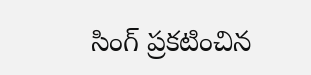సింగ్ ప్రకటించిన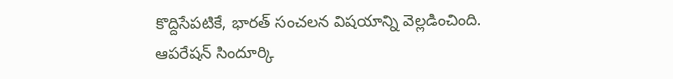కొద్దిసేపటికే, భారత్ సంచలన విషయాన్ని వెల్లడించింది. ఆపరేషన్ సిందూర్కి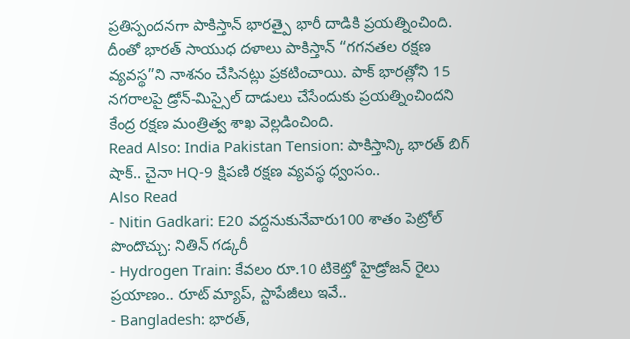ప్రతిస్పందనగా పాకిస్తాన్ భారత్పై భారీ దాడికి ప్రయత్నించింది. దీంతో భారత్ సాయుధ దళాలు పాకిస్తాన్ ‘‘గగనతల రక్షణ వ్యవస్థ’’ని నాశనం చేసినట్లు ప్రకటించాయి. పాక్ భారత్లోని 15 నగరాలపై డ్రోన్-మిస్సైల్ దాడులు చేసేందుకు ప్రయత్నించిందని కేంద్ర రక్షణ మంత్రిత్వ శాఖ వెల్లడించింది.
Read Also: India Pakistan Tension: పాకిస్తాన్కి భారత్ బిగ్ షాక్.. చైనా HQ-9 క్షిపణి రక్షణ వ్యవస్థ ధ్వంసం..
Also Read
- Nitin Gadkari: E20 వద్దనుకునేవారు100 శాతం పెట్రోల్ పొందొచ్చు: నితిన్ గడ్కరీ
- Hydrogen Train: కేవలం రూ.10 టికెట్తో హైడ్రోజన్ రైలు ప్రయాణం.. రూట్ మ్యాప్, స్టాపేజీలు ఇవే..
- Bangladesh: భారత్,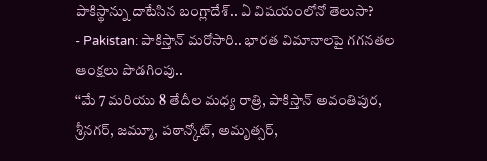పాకిస్థాన్ను దాటేసిన బంగ్లాదేశ్.. ఏ విషయంలోనో తెలుసా?
- Pakistan: పాకిస్తాన్ మరోసారి.. భారత విమానాలపై గగనతల ఆంక్షలు పొడగింపు..
‘‘మే 7 మరియు 8 తేదీల మధ్య రాత్రి, పాకిస్తాన్ అవంతిపుర, శ్రీనగర్, జమ్మూ, పఠాన్కోట్, అమృత్సర్,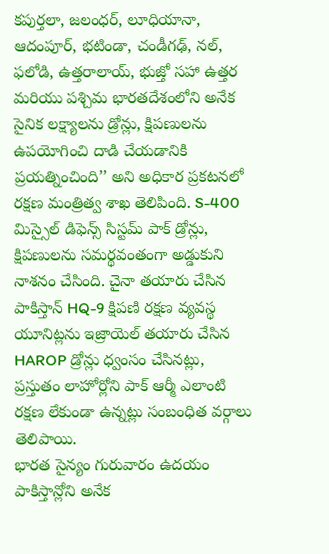కపుర్తలా, జలంధర్, లూధియానా, ఆదంపూర్, భటిండా, చండీగఢ్, నల్, ఫలోడి, ఉత్తరాలాయ్, భుజ్తో సహా ఉత్తర మరియు పశ్చిమ భారతదేశంలోని అనేక సైనిక లక్ష్యాలను డ్రోన్లు, క్షిపణులను ఉపయోగించి దాడి చేయడానికి ప్రయత్నించింది’’ అని అధికార ప్రకటనలో రక్షణ మంత్రిత్వ శాఖ తెలిపింది. S-400 మిస్సైల్ డిఫెన్స్ సిస్టమ్ పాక్ డ్రోన్లు, క్షిపణులను సమర్థవంతంగా అడ్డుకుని నాశనం చేసింది. చైనా తయారు చేసిన పాకిస్తాన్ HQ-9 క్షిపణి రక్షణ వ్యవస్థ యూనిట్లను ఇజ్రాయెల్ తయారు చేసిన HAROP డ్రోన్లు ధ్వంసం చేసినట్లు, ప్రస్తుతం లాహోర్లోని పాక్ ఆర్మీ ఎలాంటి రక్షణ లేకుండా ఉన్నట్లు సంబంధిత వర్గాలు తెలిపాయి.
భారత సైన్యం గురువారం ఉదయం పాకిస్తాన్లోని అనేక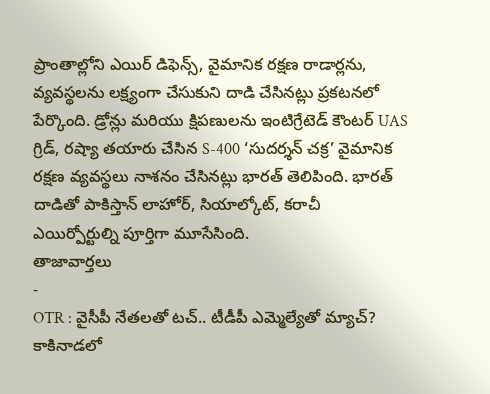ప్రాంతాల్లోని ఎయిర్ డిఫెన్స్, వైమానిక రక్షణ రాడార్లను, వ్యవస్థలను లక్ష్యంగా చేసుకుని దాడి చేసినట్లు ప్రకటనలో పేర్కొంది. డ్రోన్లు మరియు క్షిపణులను ఇంటిగ్రేటెడ్ కౌంటర్ UAS గ్రిడ్, రష్యా తయారు చేసిన S-400 ‘సుదర్శన్ చక్ర’ వైమానిక రక్షణ వ్యవస్థలు నాశనం చేసినట్లు భారత్ తెలిపింది. భారత్ దాడితో పాకిస్తాన్ లాహోర్, సియాల్కోట్, కరాచీ ఎయిర్పోర్టుల్ని పూర్తిగా మూసేసింది.
తాజావార్తలు
-
OTR : వైసీపీ నేతలతో టచ్.. టీడీపీ ఎమ్మెల్యేతో మ్యాచ్? కాకినాడలో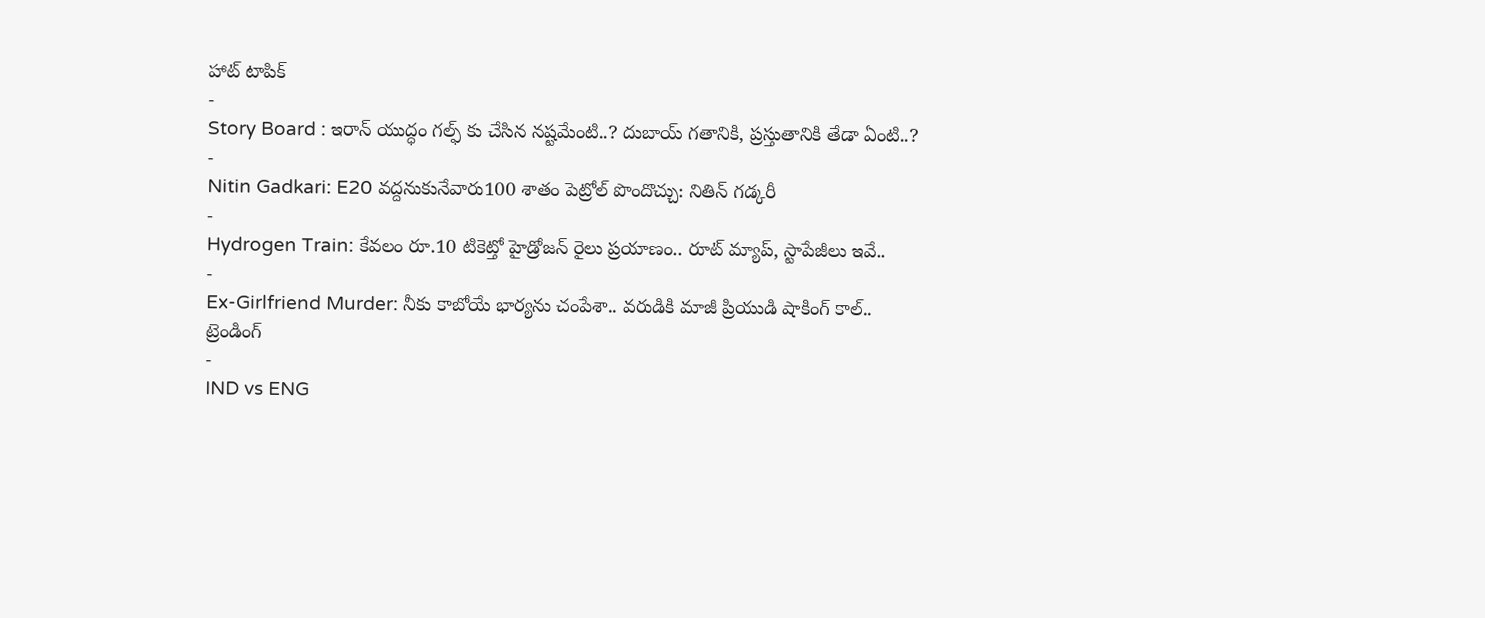హాట్ టాపిక్
-
Story Board : ఇరాన్ యుద్ధం గల్ఫ్ కు చేసిన నష్టమేంటి..? దుబాయ్ గతానికి, ప్రస్తుతానికి తేడా ఏంటి..?
-
Nitin Gadkari: E20 వద్దనుకునేవారు100 శాతం పెట్రోల్ పొందొచ్చు: నితిన్ గడ్కరీ
-
Hydrogen Train: కేవలం రూ.10 టికెట్తో హైడ్రోజన్ రైలు ప్రయాణం.. రూట్ మ్యాప్, స్టాపేజీలు ఇవే..
-
Ex-Girlfriend Murder: నీకు కాబోయే భార్యను చంపేశా.. వరుడికి మాజీ ప్రియుడి షాకింగ్ కాల్..
ట్రెండింగ్
-
IND vs ENG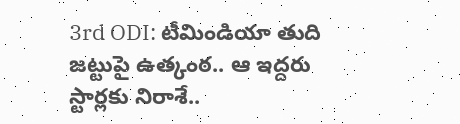3rd ODI: టీమిండియా తుది జట్టుపై ఉత్కంఠ.. ఆ ఇద్దరు స్టార్లకు నిరాశే..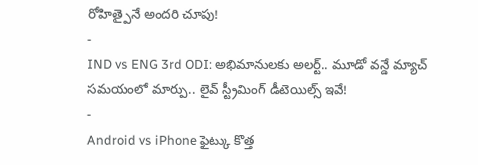రోహిత్పైనే అందరి చూపు!
-
IND vs ENG 3rd ODI: అభిమానులకు అలర్ట్.. మూడో వన్డే మ్యాచ్ సమయంలో మార్పు.. లైవ్ స్ట్రీమింగ్ డీటెయిల్స్ ఇవే!
-
Android vs iPhone ఫైట్కు కొత్త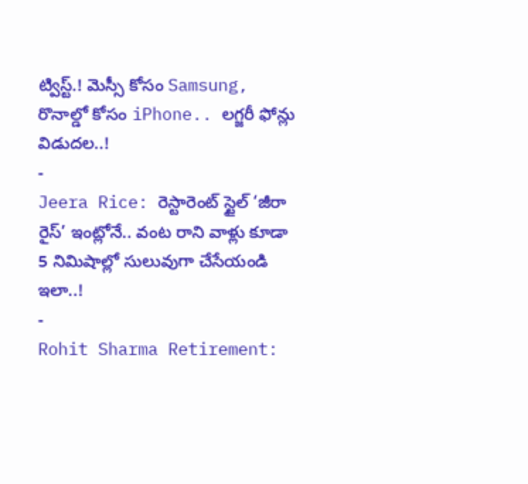ట్విస్ట్.! మెస్సీ కోసం Samsung, రొనాల్డో కోసం iPhone.. లగ్జరీ ఫోన్లు విడుదల..!
-
Jeera Rice: రెస్టారెంట్ స్టైల్ ‘జీరా రైస్’ ఇంట్లోనే.. వంట రాని వాళ్లు కూడా 5 నిమిషాల్లో సులువుగా చేసేయండి ఇలా..!
-
Rohit Sharma Retirement: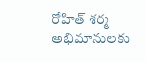రోహిత్ శర్మ అభిమానులకు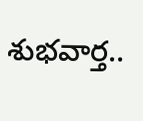శుభవార్త..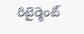రిటైర్మెంట్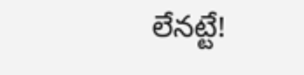లేనట్టే!